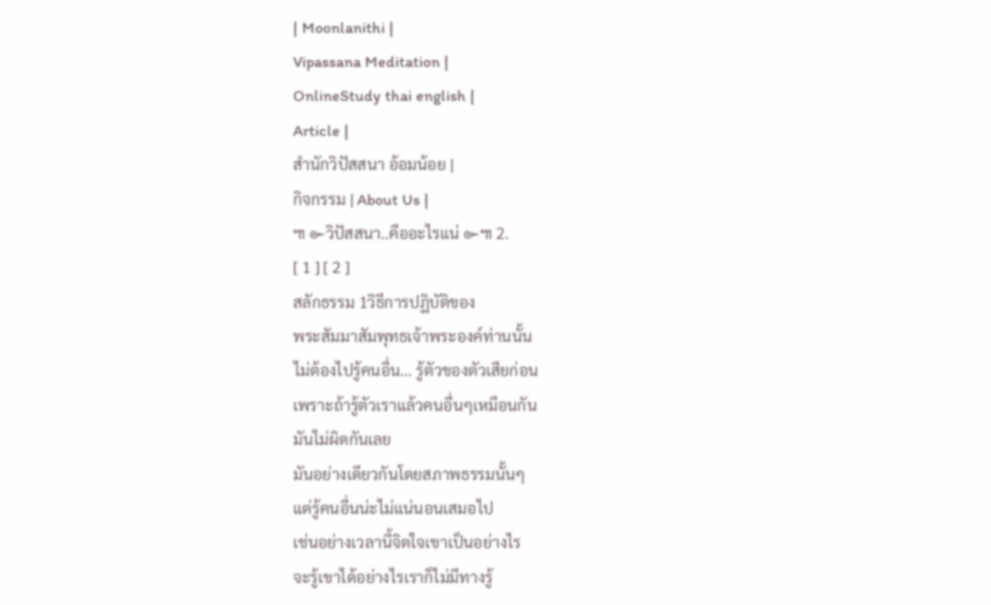| Moonlanithi |
Vipassana Meditation |
OnlineStudy thai english |
Article |
สำนักวิปัสสนา อ้อมน้อย |
กิจกรรม | About Us |
๚ ๛วิปัสสนา..คืออะไรแน่ ๛๚ 2.
[ 1 ] [ 2 ]
สลักธรรม 1วิธีการปฏิบัติของ
พระสัมมาสัมพุทธเจ้าพระองค์ท่านนั้น
ไม่ต้องไปรู้คนอื่น... รู้ตัวของตัวเสียก่อน
เพราะถ้ารู้ตัวเราแล้วคนอื่นๆเหมือนกัน
มันไม่ผิดกันเลย
มันอย่างเดียวกันโดยสภาพธรรมนั้นๆ
แต่รู้คนอื่นน่ะไม่แน่นอนเสมอไป
เช่นอย่างเวลานี้จิตใจเขาเป็นอย่างไร
จะรู้เขาได้อย่างไรเราก็ไม่มีทางรู้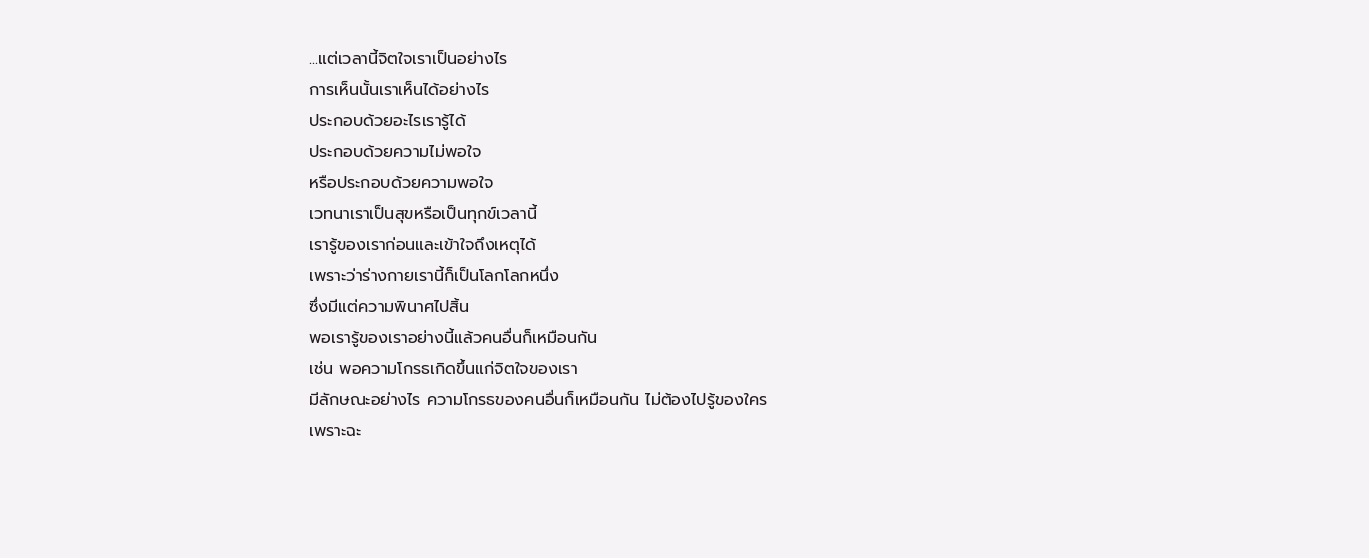...แต่เวลานี้จิตใจเราเป็นอย่างไร
การเห็นนั้นเราเห็นได้อย่างไร
ประกอบด้วยอะไรเรารู้ได้
ประกอบด้วยความไม่พอใจ
หรือประกอบด้วยความพอใจ
เวทนาเราเป็นสุขหรือเป็นทุกข์เวลานี้
เรารู้ของเราก่อนและเข้าใจถึงเหตุได้
เพราะว่าร่างกายเรานี้ก็เป็นโลกโลกหนึ่ง
ซึ่งมีแต่ความพินาศไปสิ้น
พอเรารู้ของเราอย่างนี้แล้วคนอื่นก็เหมือนกัน
เช่น พอความโกรธเกิดขึ้นแก่จิตใจของเรา
มีลักษณะอย่างไร ความโกรธของคนอื่นก็เหมือนกัน ไม่ต้องไปรู้ของใคร
เพราะฉะ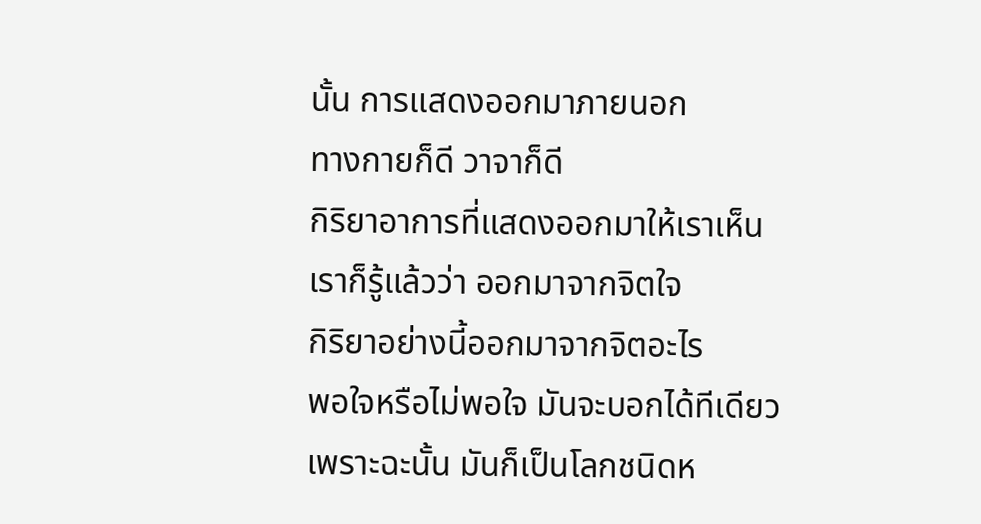นั้น การแสดงออกมาภายนอก
ทางกายก็ดี วาจาก็ดี
กิริยาอาการที่แสดงออกมาให้เราเห็น
เราก็รู้แล้วว่า ออกมาจากจิตใจ
กิริยาอย่างนี้ออกมาจากจิตอะไร
พอใจหรือไม่พอใจ มันจะบอกได้ทีเดียว
เพราะฉะนั้น มันก็เป็นโลกชนิดห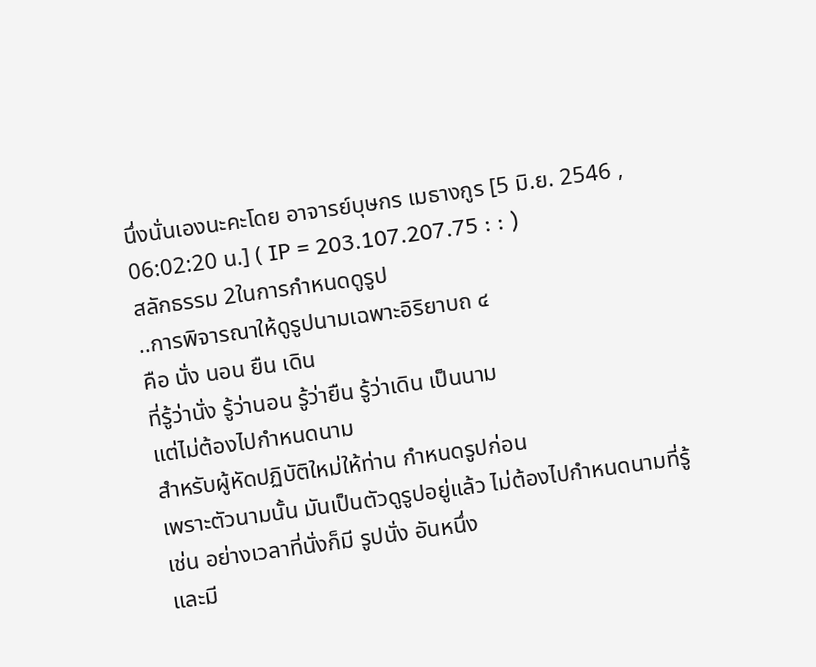นึ่งนั่นเองนะคะโดย อาจารย์บุษกร เมธางกูร [5 มิ.ย. 2546 , 06:02:20 น.] ( IP = 203.107.207.75 : : )
สลักธรรม 2ในการกำหนดดูรูป
..การพิจารณาให้ดูรูปนามเฉพาะอิริยาบถ ๔
คือ นั่ง นอน ยืน เดิน
ที่รู้ว่านั่ง รู้ว่านอน รู้ว่ายืน รู้ว่าเดิน เป็นนาม
แต่ไม่ต้องไปกำหนดนาม
สำหรับผู้หัดปฏิบัติใหม่ให้ท่าน กำหนดรูปก่อน
เพราะตัวนามนั้น มันเป็นตัวดูรูปอยู่แล้ว ไม่ต้องไปกำหนดนามที่รู้
เช่น อย่างเวลาที่นั่งก็มี รูปนั่ง อันหนึ่ง
และมี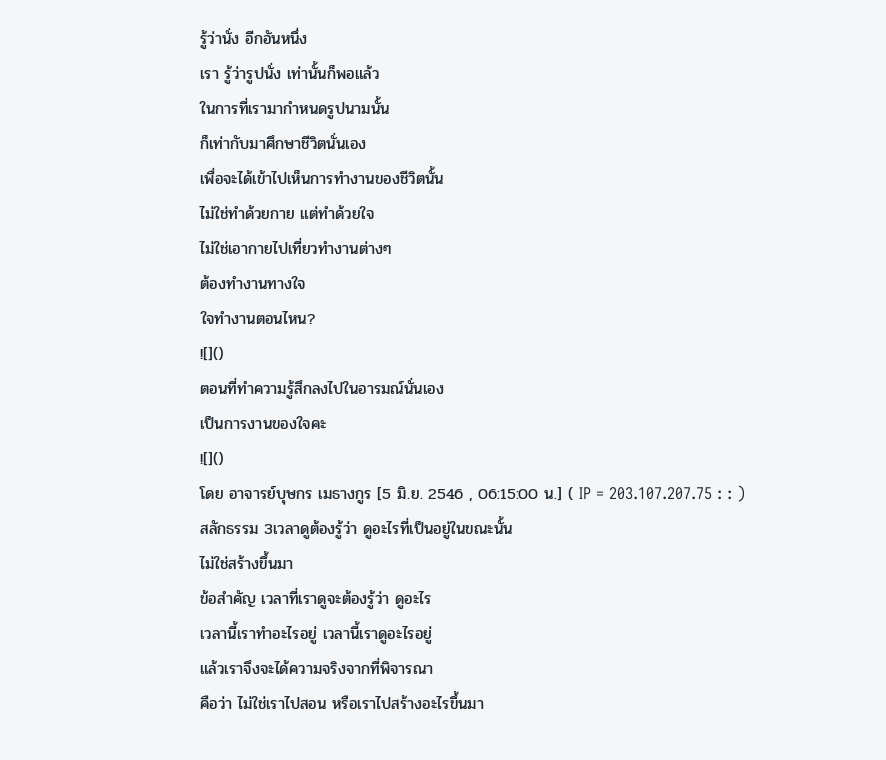รู้ว่านั่ง อีกอันหนึ่ง
เรา รู้ว่ารูปนั่ง เท่านั้นก็พอแล้ว
ในการที่เรามากำหนดรูปนามนั้น
ก็เท่ากับมาศึกษาชีวิตนั่นเอง
เพื่อจะได้เข้าไปเห็นการทำงานของชีวิตนั้น
ไม่ใช่ทำด้วยกาย แต่ทำด้วยใจ
ไม่ใช่เอากายไปเที่ยวทำงานต่างๆ
ต้องทำงานทางใจ
ใจทำงานตอนไหน?
![]()
ตอนที่ทำความรู้สึกลงไปในอารมณ์นั่นเอง
เป็นการงานของใจคะ
![]()
โดย อาจารย์บุษกร เมธางกูร [5 มิ.ย. 2546 , 06:15:00 น.] ( IP = 203.107.207.75 : : )
สลักธรรม 3เวลาดูต้องรู้ว่า ดูอะไรที่เป็นอยู่ในขณะนั้น
ไม่ใช่สร้างขึ้นมา
ข้อสำคัญ เวลาที่เราดูจะต้องรู้ว่า ดูอะไร
เวลานี้เราทำอะไรอยู่ เวลานี้เราดูอะไรอยู่
แล้วเราจึงจะได้ความจริงจากที่พิจารณา
คือว่า ไม่ใช่เราไปสอน หรือเราไปสร้างอะไรขึ้นมา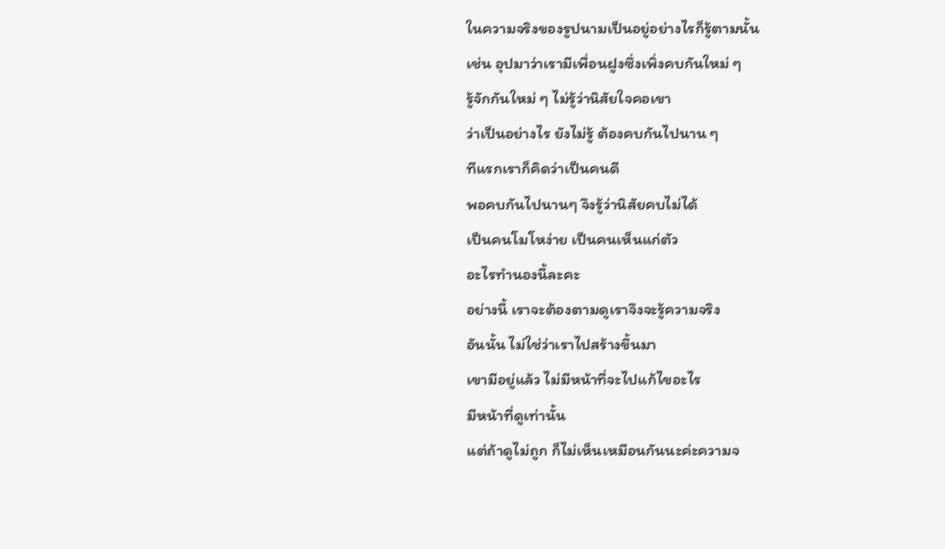ในความจริงของรูปนามเป็นอยู่อย่างไรก็รู้ตามนั้น
เช่น อุปมาว่าเรามีเพื่อนฝูงซึ่งเพิ่งคบกันใหม่ ๆ
รู้จักกันใหม่ ๆ ไม่รู้ว่านิสัยใจคอเขา
ว่าเป็นอย่างไร ยังไม่รู้ ต้องคบกันไปนาน ๆ
ทีแรกเราก็คิดว่าเป็นคนดี
พอคบกันไปนานๆ จึงรู้ว่านิสัยคบไม่ได้
เป็นคนโมโหง่าย เป็นคนเห็นแก่ตัว
อะไรทำนองนี้ละคะ
อย่างนี้ เราจะต้องตามดูเราจึงจะรู้ความจริง
อันนั้น ไม่ใช่ว่าเราไปสร้างขึ้นมา
เขามีอยู่แล้ว ไม่มีหน้าที่จะไปแก้ไขอะไร
มีหน้าที่ดูเท่านั้น
แต่ถ้าดูไม่ถูก ก็ไม่เห็นเหมือนกันนะค่ะความจ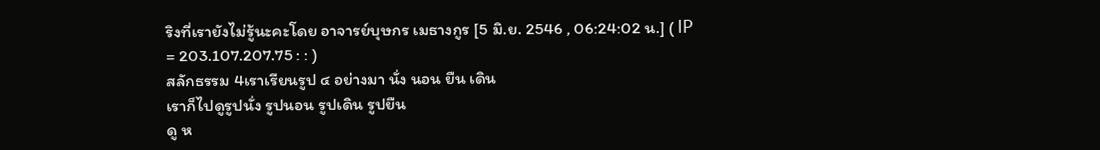ริงที่เรายังไม่รู้นะคะโดย อาจารย์บุษกร เมธางกูร [5 มิ.ย. 2546 , 06:24:02 น.] ( IP = 203.107.207.75 : : )
สลักธรรม 4เราเรียนรูป ๔ อย่างมา นั่ง นอน ยืน เดิน
เราก็ไปดูรูปนั่ง รูปนอน รูปเดิน รูปยืน
ดู ห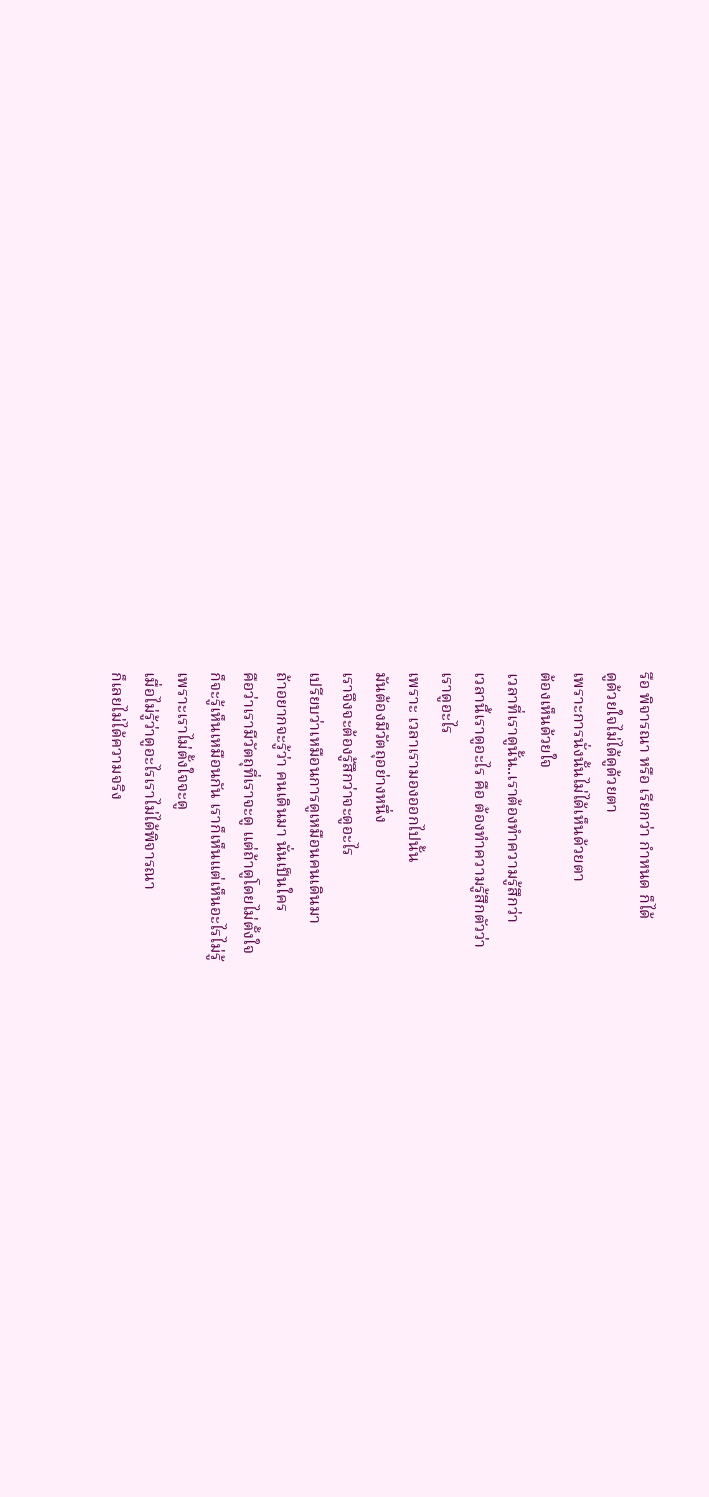รือ พิจารณา หรือ เรียกว่า กำหนด ก็ได้
ดูด้วยใจไม่ได้ดูด้วยตา
เพราะการนั่งนั้นไม่ได้เห็นด้วยตา
ต้องเห็นด้วยใจ
เวลาที่เราดูนั้น..เราต้องทำความรู้สึกว่า
เวลานี้เราดูอะไร คือ ต้องทำความรู้สึกตัวว่า
เราดูอะไร
เพราะ เวลาเรามองออกไปนั้น
มันต้องมีวัตถุอย่างหนึ่ง
เราจึงจะต้องรู้สึกว่าจะดูอะไร
เปรียบว่าเหมือนการดูเหมือนคนเดินมา
ถ้าอยากจะรู้ว่า คนเดินมา นั่นเป็นใคร
คือว่าเรามีวัตถุที่เราจะดู แต่ถ้าดูโดยไม่ตั้งใจ
ก็จะรู้เห็นเหมือนกัน เราก็เห็นแต่เห็นอะไรไม่รู้
เพราะเราไม่ตั้งใจจะดู
เมื่อไม่รู้ว่าดูอะไรเราไม่ได้พิจารณา
ก็เลยไม่ได้ความจริง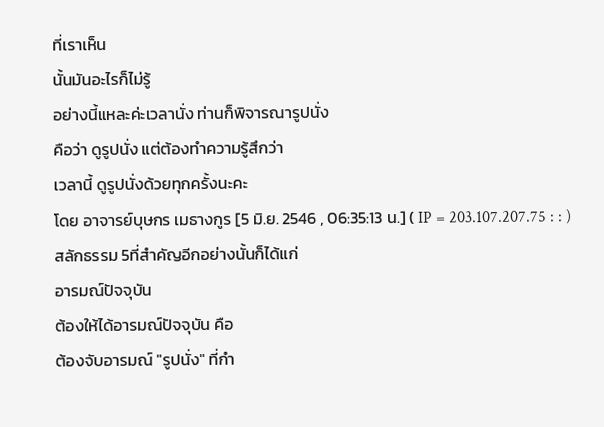ที่เราเห็น
นั้นมันอะไรก็ไม่รู้
อย่างนี้แหละค่ะเวลานั่ง ท่านก็พิจารณารูปนั่ง
คือว่า ดูรูปนั่ง แต่ต้องทำความรู้สึกว่า
เวลานี้ ดูรูปนั่งด้วยทุกครั้งนะคะ
โดย อาจารย์บุษกร เมธางกูร [5 มิ.ย. 2546 , 06:35:13 น.] ( IP = 203.107.207.75 : : )
สลักธรรม 5ที่สำคัญอีกอย่างนั้นก็ได้แก่
อารมณ์ปัจจุบัน
ต้องให้ได้อารมณ์ปัจจุบัน คือ
ต้องจับอารมณ์ "รูปนั่ง" ที่กำ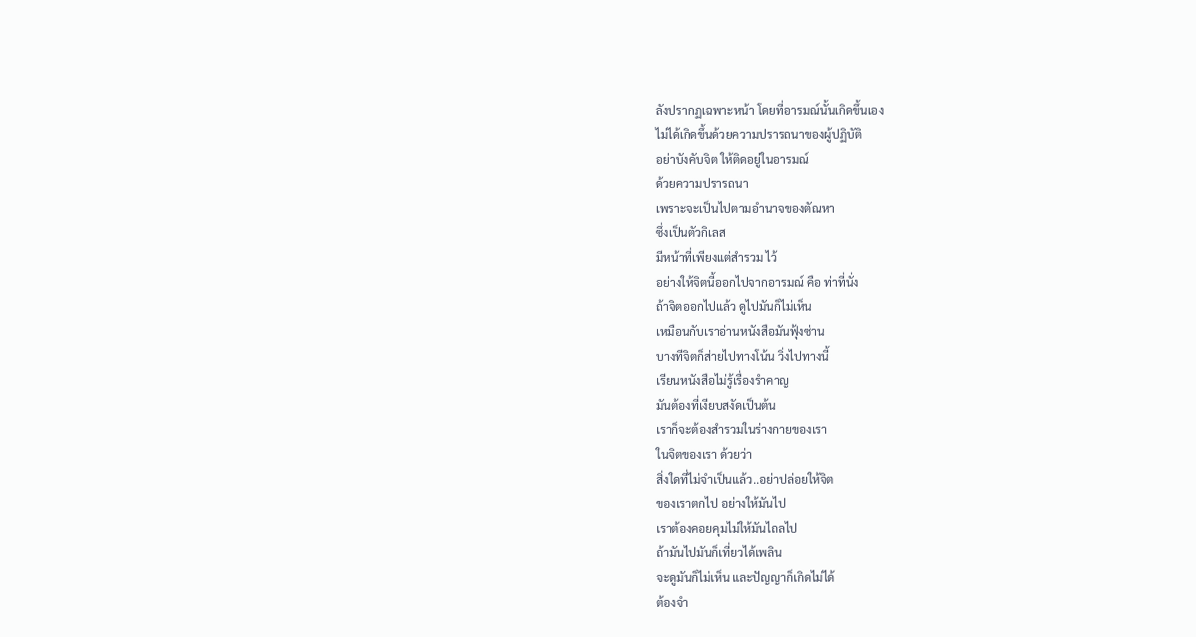ลังปรากฏเฉพาะหน้า โดยที่อารมณ์นั้นเกิดขึ้นเอง
ไม่ได้เกิดขึ้นด้วยความปรารถนาของผู้ปฏิบัติ
อย่าบังคับจิต ให้ติดอยู่ในอารมณ์
ด้วยความปรารถนา
เพราะจะเป็นไปตามอำนาจของตัณหา
ซึ่งเป็นตัวกิเลส
มีหน้าที่เพียงแต่สำรวม ไว้
อย่างให้จิตนี้ออกไปจากอารมณ์ คือ ท่าที่นั่ง
ถ้าจิตออกไปแล้ว ดูไปมันก็ไม่เห็น
เหมือนกับเราอ่านหนังสือมันฟุ้งซ่าน
บางทีจิตก็ส่ายไปทางโน้น วิ่งไปทางนี้
เรียนหนังสือไม่รู้เรื่องรำคาญ
มันต้องที่เงียบสงัดเป็นต้น
เราก็จะต้องสำรวมในร่างกายของเรา
ในจิตของเรา ด้วยว่า
สิ่งใดที่ไม่จำเป็นแล้ว..อย่าปล่อยให้จิต
ของเราตกไป อย่างให้มันไป
เราต้องคอยคุมไม่ให้มันไถลไป
ถ้ามันไปมันก็เที่ยวได้เพลิน
จะดูมันก็ไม่เห็น และปัญญาก็เกิดไม่ได้
ต้องจำ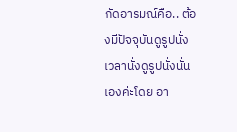กัดอารมณ์คือ.. ต้องมีปัจจุบันดูรูปนั่ง
เวลานั่งดูรูปนั่งนั่นเองค่ะโดย อา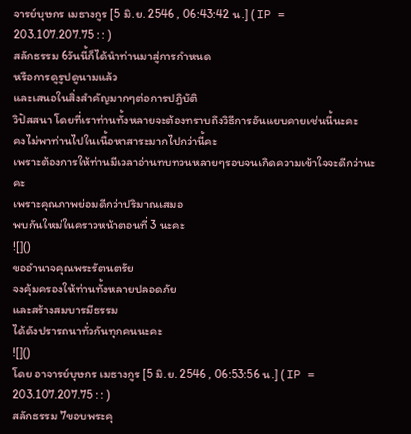จารย์บุษกร เมธางกูร [5 มิ.ย. 2546 , 06:43:42 น.] ( IP = 203.107.207.75 : : )
สลักธรรม 6วันนี้ก็ได้นำท่านมาสู่การกำหนด
หรือการดูรูปดูนามแล้ว
และเสนอในสิ่งสำคัญมากๆต่อการปฎิบัติ
วิปัสสนา โดยที่เราท่านทั้งหลายจะต้องทราบถึงวิธีการอันแยบคายเช่นนี้นะคะ
คงไม่พาท่านไปในเนื้อหาสาระมากไปกว่านี้คะ
เพราะต้องการให้ท่านมีเวลาอ่านทบทวนหลายๆรอบจนเกิดความเข้าใจจะดีกว่านะคะ
เพราะคุณภาพย่อมดีกว่าปริมาณเสมอ
พบกันใหม่ในคราวหน้าตอนที่ 3 นะคะ
![]()
ขออำนาจคุณพระรัตนตรัย
จงคุ้มครองให้ท่านทั้งหลายปลอดภัย
และสร้างสมบารมีธรรม
ได้ดังปรารถนาทั่วกันทุกคนนะคะ
![]()
โดย อาจารย์บุษกร เมธางกูร [5 มิ.ย. 2546 , 06:53:56 น.] ( IP = 203.107.207.75 : : )
สลักธรรม 7ขอบพระคุ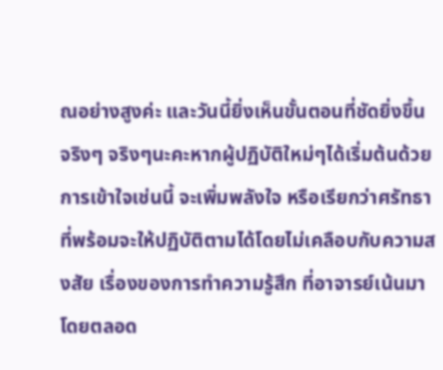ณอย่างสูงค่ะ และวันนี้ยิ่งเห็นขั้นตอนที่ชัดยิ่งขึ้นจริงๆ จริงๆนะคะหากผู้ปฏิบัติใหม่ๆได้เริ่มต้นด้วยการเข้าใจเช่นนี้ จะเพิ่มพลังใจ หรือเรียกว่าศรัทธาที่พร้อมจะให้ปฏิบัติตามได้โดยไม่เคลือบกับความสงสัย เรื่องของการทำความรู้สึก ที่อาจารย์เน้นมาโดยตลอด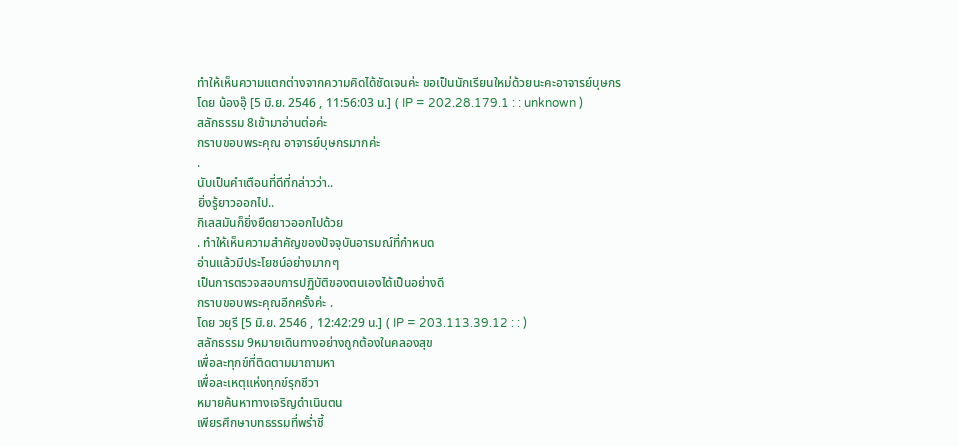ทำให้เห็นความแตกต่างจากความคิดได้ชัดเจนค่ะ ขอเป็นนักเรียนใหม่ด้วยนะคะอาจารย์บุษกร
โดย น้องอุ๊ [5 มิ.ย. 2546 , 11:56:03 น.] ( IP = 202.28.179.1 : : unknown )
สลักธรรม 8เข้ามาอ่านต่อค่ะ
กราบขอบพระคุณ อาจารย์บุษกรมากค่ะ
.
นับเป็นคำเตือนที่ดีที่กล่าวว่า..
ยิ่งรู้ยาวออกไป..
กิเลสมันก็ยิ่งยืดยาวออกไปด้วย
. ทำให้เห็นความสำคัญของปัจจุบันอารมณ์ที่กำหนด
อ่านแล้วมีประโยชน์อย่างมากๆ
เป็นการตรวจสอบการปฏิบัติของตนเองได้เป็นอย่างดี
กราบขอบพระคุณอีกครั้งค่ะ .
โดย วยุรี [5 มิ.ย. 2546 , 12:42:29 น.] ( IP = 203.113.39.12 : : )
สลักธรรม 9หมายเดินทางอย่างถูกต้องในคลองสุข
เพื่อละทุกข์ที่ติดตามมาถามหา
เพื่อละเหตุแห่งทุกข์รุกชีวา
หมายค้นหาทางเจริญดำเนินตน
เพียรศึกษาบทธรรมที่พร่ำชี้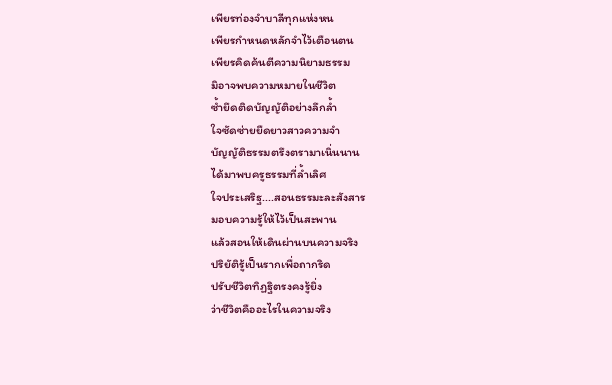เพียรท่องจำบาลีทุกแห่งหน
เพียรกำหนดหลักจำไว้เตือนตน
เพียรคิดค้นตีความนิยามธรรม
มิอาจพบความหมายในชีวิต
ซ้ำยึดติดบัญญัติอย่างลึกล้ำ
ใจซัดซ่ายยืดยาวสาวความจำ
บัญญัติธรรมตรึงตรามาเนิ่นนาน
ได้มาพบครูธรรมที่ล้ำเลิศ
ใจประเสริฐ....สอนธรรมะละสังสาร
มอบความรู้ให้ไว้เป็นสะพาน
แล้วสอนให้เดินผ่านบนความจริง
ปริยัติรู้เป็นรากเพื่อถากริด
ปรับชีวิตทิฏฐิตรงคงรู้ยิ่ง
ว่าชีวิตคืออะไรในความจริง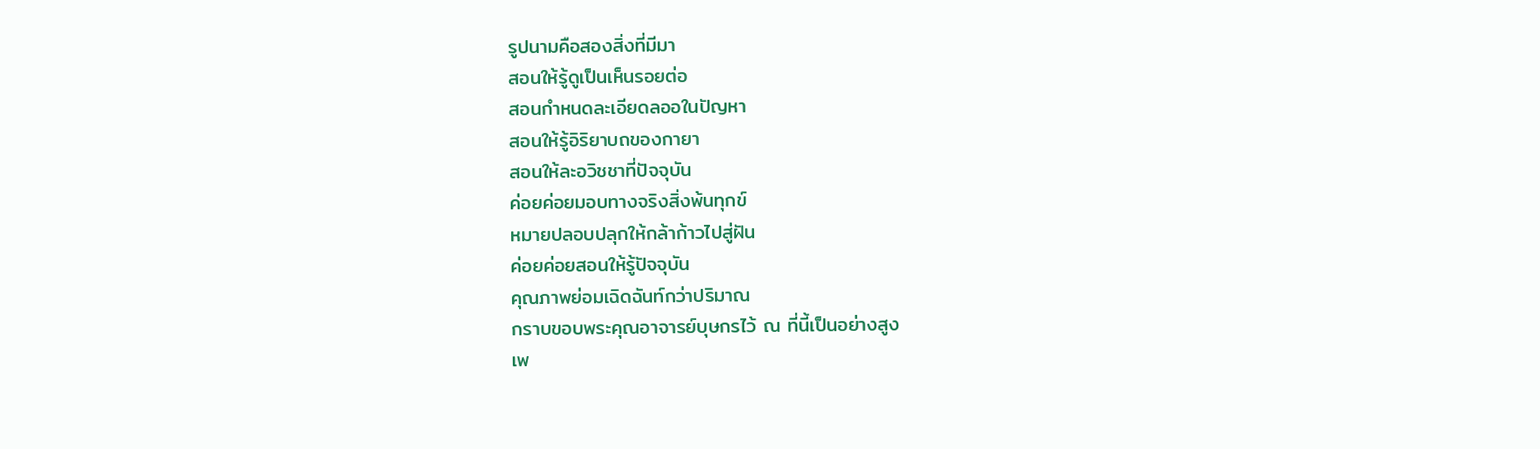รูปนามคือสองสิ่งที่มีมา
สอนให้รู้ดูเป็นเห็นรอยต่อ
สอนกำหนดละเอียดลออในปัญหา
สอนให้รู้อิริยาบถของกายา
สอนให้ละอวิชชาที่ปัจจุบัน
ค่อยค่อยมอบทางจริงสิ่งพ้นทุกข์
หมายปลอบปลุกให้กล้าก้าวไปสู่ฝัน
ค่อยค่อยสอนให้รู้ปัจจุบัน
คุณภาพย่อมเฉิดฉันท์กว่าปริมาณ
กราบขอบพระคุณอาจารย์บุษกรไว้ ณ ที่นี้เป็นอย่างสูง
เพ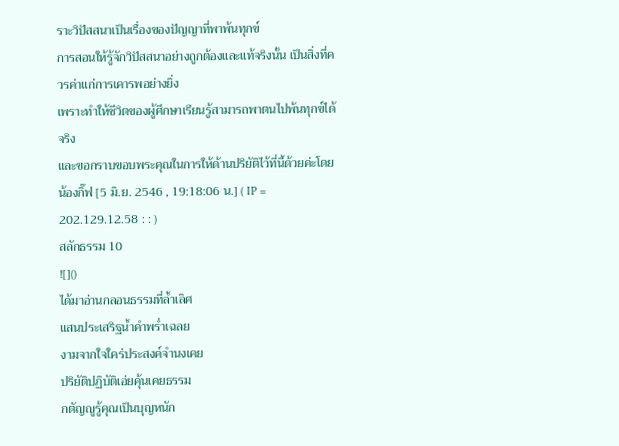ราะวิปัสสนาเป็นเรื่องของปัญญาที่พาพ้นทุกข์
การสอนให้รู้จักวิปัสสนาอย่างถูกต้องและแท้จริงนั้น เป็นสิ่งที่ควรค่าแก่การเคารพอย่างยิ่ง
เพราะทำให้ชีวิตของผู้ศึกษาเรียนรู้สามารถพาตนไปพ้นทุกข์ได้จริง
และขอกราบขอบพระคุณในการให้ด้านปริยัติไว้ที่นี้ด้วยค่ะโดย น้องกิ๊ฟ [5 มิ.ย. 2546 , 19:18:06 น.] ( IP = 202.129.12.58 : : )
สลักธรรม 10
![]()
ได้มาอ่านกลอนธรรมที่ล้ำเลิศ
แสนประเสริฐน้ำคำพร่ำเฉลย
งามจากใจใคร่ประสงค์จำนงเคย
ปริยัติปฏิบัติเอ่ยคุ้นเคยธรรม
กตัญญูรู้คุณเป็นบุญหนัก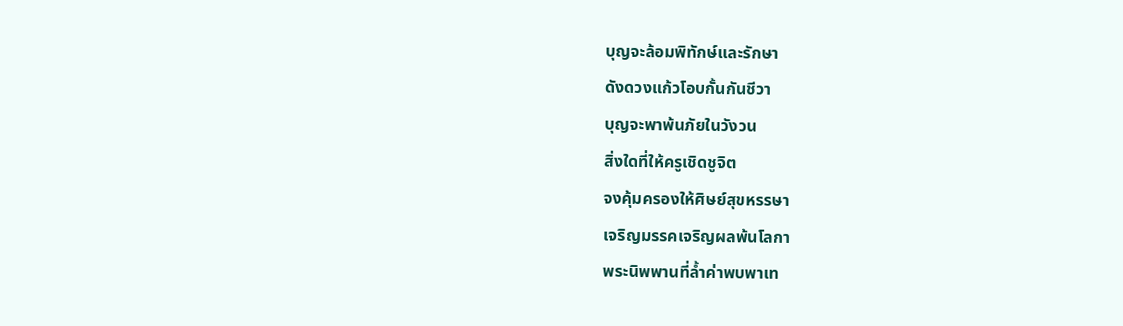บุญจะล้อมพิทักษ์และรักษา
ดังดวงแก้วโอบกั้นกันชีวา
บุญจะพาพ้นภัยในวังวน
สิ่งใดที่ให้ครูเชิดชูจิต
จงคุ้มครองให้ศิษย์สุขหรรษา
เจริญมรรคเจริญผลพ้นโลกา
พระนิพพานที่ล้ำค่าพบพาเท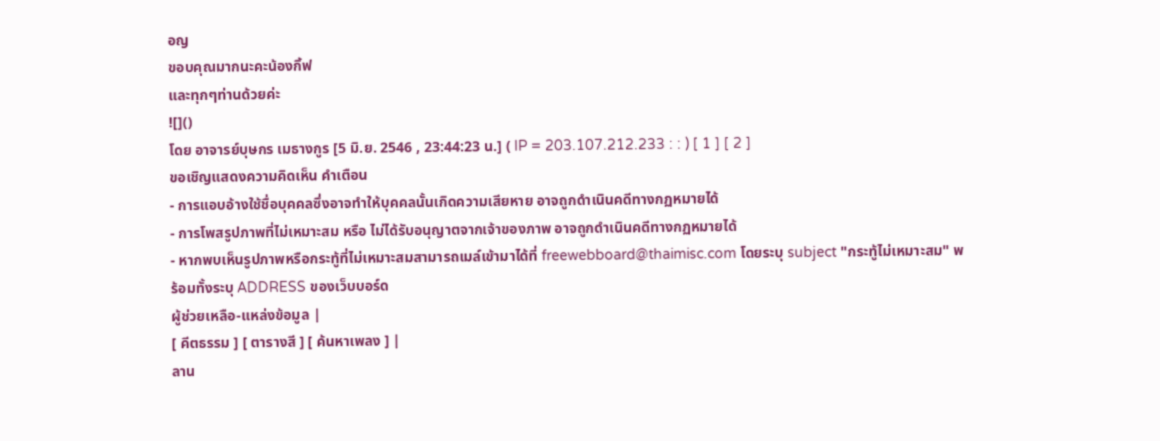อญ
ขอบคุณมากนะคะน้องกิ้ฟ
และทุกๆท่านด้วยค่ะ
![]()
โดย อาจารย์บุษกร เมธางกูร [5 มิ.ย. 2546 , 23:44:23 น.] ( IP = 203.107.212.233 : : ) [ 1 ] [ 2 ]
ขอเชิญแสดงความคิดเห็น คำเตือน
- การแอบอ้างใช้ชื่อบุคคลซึ่งอาจทำให้บุคคลนั้นเกิดความเสียหาย อาจถูกดำเนินคดีทางกฏหมายได้
- การโพสรูปภาพที่ไม่เหมาะสม หรือ ไม่ได้รับอนุญาตจากเจ้าของภาพ อาจถูกดำเนินคดีทางกฏหมายได้
- หากพบเห็นรูปภาพหรือกระทู้ที่ไม่เหมาะสมสามารถเมล์เข้ามาได้ที่ freewebboard@thaimisc.com โดยระบุ subject "กระทู้ไม่เหมาะสม" พร้อมทั้งระบุ ADDRESS ของเว็บบอร์ด
ผู้ช่วยเหลือ-แหล่งข้อมูล |
[ คีตธรรม ] [ ตารางสี ] [ ค้นหาเพลง ] |
ลาน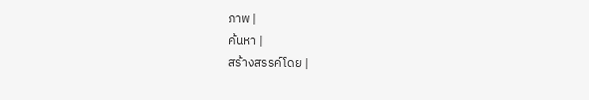ภาพ |
ค้นหา |
สร้างสรรค์โดย |